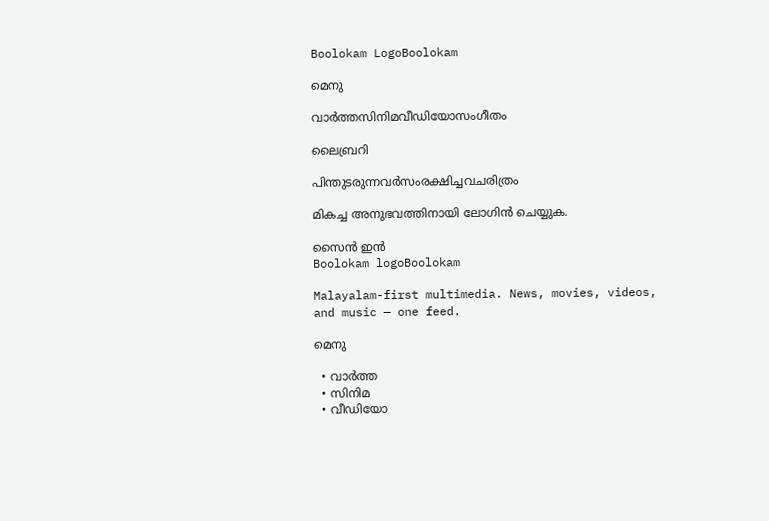Boolokam LogoBoolokam

മെനു

വാർത്തസിനിമവീഡിയോസംഗീതം

ലൈബ്രറി

പിന്തുടരുന്നവർസംരക്ഷിച്ചവചരിത്രം

മികച്ച അനുഭവത്തിനായി ലോഗിൻ ചെയ്യുക.

സൈൻ ഇൻ
Boolokam logoBoolokam

Malayalam-first multimedia. News, movies, videos, and music — one feed.

മെനു

  • വാർത്ത
  • സിനിമ
  • വീഡിയോ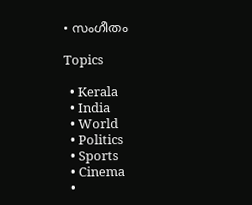• സംഗീതം

Topics

  • Kerala
  • India
  • World
  • Politics
  • Sports
  • Cinema
  •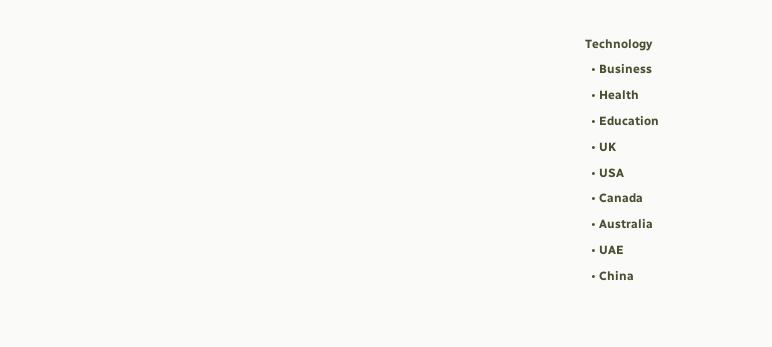Technology
  • Business
  • Health
  • Education
  • UK
  • USA
  • Canada
  • Australia
  • UAE
  • China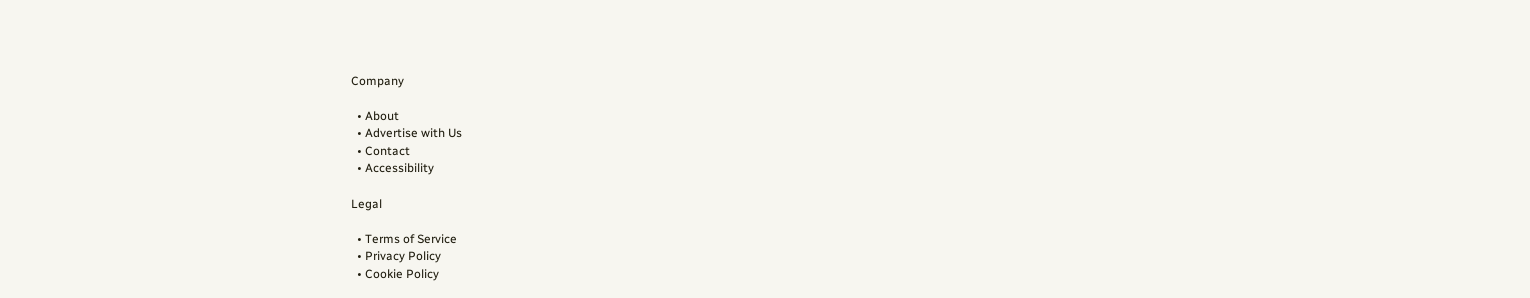Company

  • About
  • Advertise with Us
  • Contact
  • Accessibility

Legal

  • Terms of Service
  • Privacy Policy
  • Cookie Policy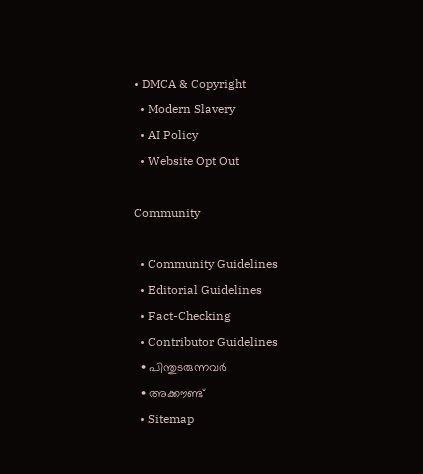• DMCA & Copyright
  • Modern Slavery
  • AI Policy
  • Website Opt Out

Community

  • Community Guidelines
  • Editorial Guidelines
  • Fact-Checking
  • Contributor Guidelines
  • പിന്തുടരുന്നവർ
  • അക്കൗണ്ട്
  • Sitemap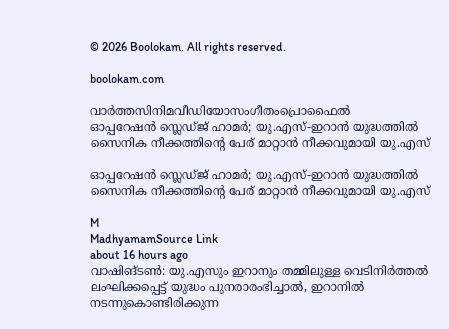© 2026 Boolokam. All rights reserved.

boolokam.com

വാർത്തസിനിമവീഡിയോസംഗീതംപ്രൊഫൈൽ
ഓപ്പറേഷൻ സ്ലെഡ്ജ് ഹാമർ; യു.എസ്-ഇറാൻ യുദ്ധത്തിൽ സൈനിക നീക്കത്തിന്‍റെ പേര് മാറ്റാൻ നീക്കവുമായി യു.എസ്

ഓപ്പറേഷൻ സ്ലെഡ്ജ് ഹാമർ; യു.എസ്-ഇറാൻ യുദ്ധത്തിൽ സൈനിക നീക്കത്തിന്‍റെ പേര് മാറ്റാൻ നീക്കവുമായി യു.എസ്

M
MadhyamamSource Link
about 16 hours ago
വാഷിങ്ടൺ: യു.എസും ഇറാനും തമ്മിലുള്ള വെടിനിർത്തൽ ലംഘിക്കപ്പെട്ട് യുദ്ധം പുനരാരംഭിച്ചാൽ, ഇറാനിൽ നടന്നുകൊണ്ടിരിക്കുന്ന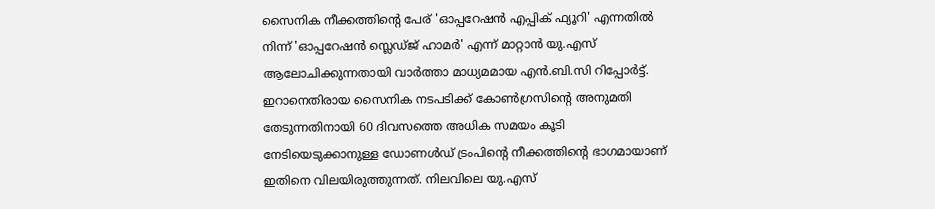സൈനിക നീക്കത്തിന്റെ പേര് 'ഓപ്പറേഷൻ എപ്പിക് ഫ്യൂറി' എന്നതിൽ നിന്ന് 'ഓപ്പറേഷൻ സ്ലെഡ്ജ് ഹാമർ' എന്ന് മാറ്റാൻ യു.എസ് ആലോചിക്കുന്നതായി വാർത്താ മാധ്യമമായ എൻ.ബി.സി റിപ്പോർട്ട്. ഇറാനെതിരായ സൈനിക നടപടിക്ക് കോൺഗ്രസിന്റെ അനുമതി തേടുന്നതിനായി 60 ദിവസത്തെ അധിക സമയം കൂടി നേടിയെടുക്കാനുള്ള ഡോണൾഡ് ട്രംപിന്റെ നീക്കത്തിന്‍റെ ഭാഗമായാണ് ഇതിനെ വിലയിരുത്തുന്നത്. നിലവിലെ യു.എസ്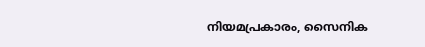നിയമപ്രകാരം, സൈനിക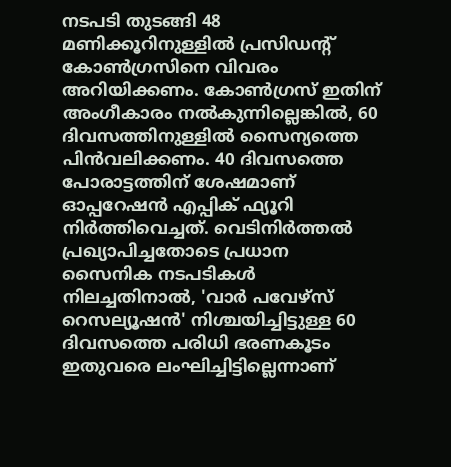നടപടി തുടങ്ങി 48 മണിക്കൂറിനുള്ളിൽ പ്രസിഡന്റ് കോൺഗ്രസിനെ വിവരം അറിയിക്കണം. കോൺഗ്രസ് ഇതിന് അംഗീകാരം നൽകുന്നില്ലെങ്കിൽ, 60 ദിവസത്തിനുള്ളിൽ സൈന്യത്തെ പിൻവലിക്കണം. 40 ദിവസത്തെ പോരാട്ടത്തിന് ശേഷമാണ് ഓപ്പറേഷൻ എപ്പിക് ഫ്യൂറി നിർത്തിവെച്ചത്. വെടിനിർത്തൽ പ്രഖ്യാപിച്ചതോടെ പ്രധാന സൈനിക നടപടികൾ നിലച്ചതിനാൽ, 'വാർ പവേഴ്‌സ് റെസല്യൂഷൻ' നിശ്ചയിച്ചിട്ടുള്ള 60 ദിവസത്തെ പരിധി ഭരണകൂടം ഇതുവരെ ലംഘിച്ചിട്ടില്ലെന്നാണ്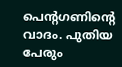പെന്റഗണിന്റെ വാദം. പുതിയ പേരും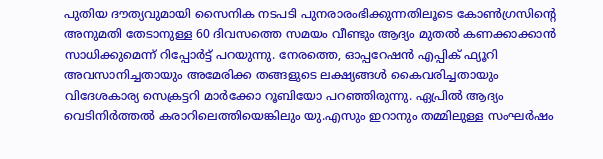പുതിയ ദൗത്യവുമായി സൈനിക നടപടി പുനരാരംഭിക്കുന്നതിലൂടെ കോൺഗ്രസിന്റെ അനുമതി തേടാനുള്ള 60 ദിവസത്തെ സമയം വീണ്ടും ആദ്യം മുതൽ കണക്കാക്കാൻ സാധിക്കുമെന്ന് റിപ്പോർട്ട് പറയുന്നു. നേരത്തെ, ഓപ്പറേഷൻ എപ്പിക് ഫ്യൂറി അവസാനിച്ചതായും അമേരിക്ക തങ്ങളുടെ ലക്ഷ്യങ്ങൾ കൈവരിച്ചതായും വിദേശകാര്യ സെക്രട്ടറി മാർക്കോ റൂബിയോ പറഞ്ഞിരുന്നു. ഏപ്രിൽ ആദ്യം വെടിനിർത്തൽ കരാറിലെത്തിയെങ്കിലും യു.എസും ഇറാനും തമ്മിലുള്ള സംഘർഷം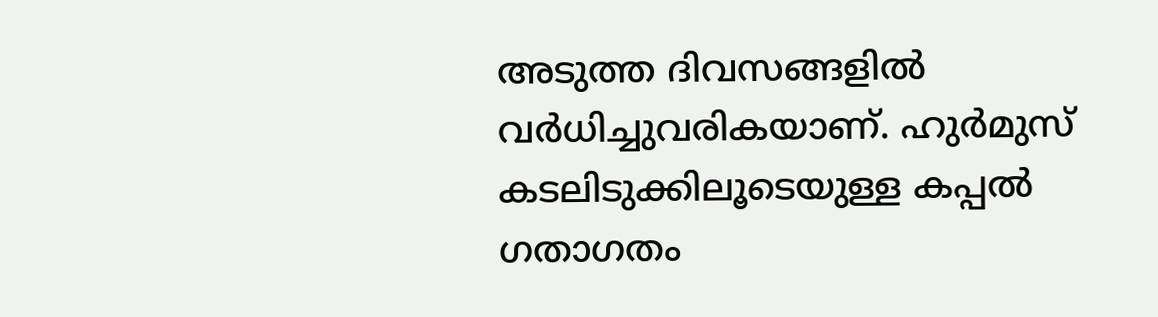അടുത്ത ദിവസങ്ങളിൽ വർധിച്ചുവരികയാണ്. ഹുർമുസ് കടലിടുക്കിലൂടെയുള്ള കപ്പൽ ഗതാഗതം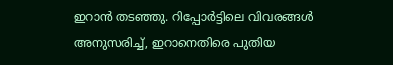ഇറാൻ തടഞ്ഞു. റിപ്പോർട്ടിലെ വിവരങ്ങൾ അനുസരിച്ച്, ഇറാനെതിരെ പുതിയ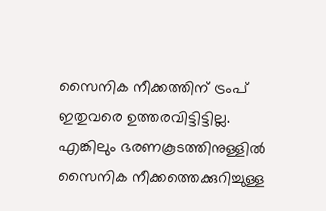സൈനിക നീക്കത്തിന് ട്രംപ് ഇതുവരെ ഉത്തരവിട്ടിട്ടില്ല. എങ്കിലും ഭരണകൂടത്തിനുള്ളിൽ സൈനിക നീക്കത്തെക്കുറിച്ചുള്ള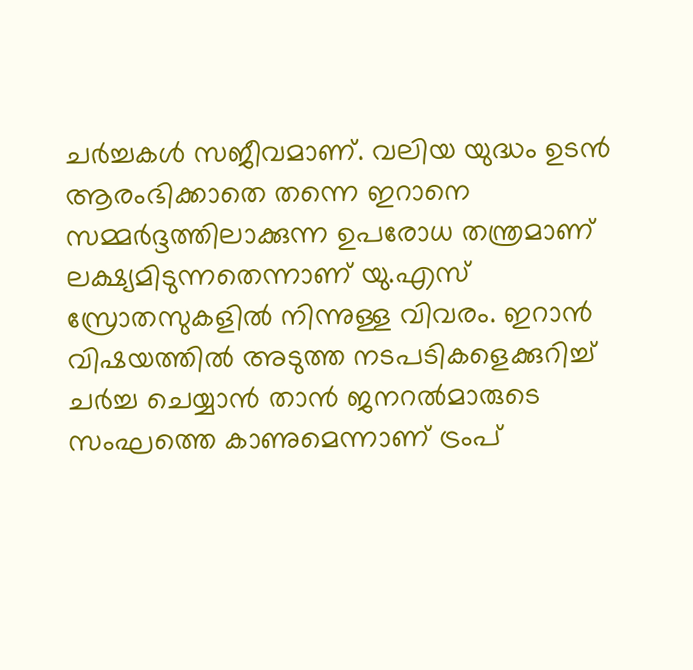ചർച്ചകൾ സജീവമാണ്. വലിയ യുദ്ധം ഉടൻ ആരംഭിക്കാതെ തന്നെ ഇറാനെ സമ്മർദ്ദത്തിലാക്കുന്ന ഉപരോധ തന്ത്രമാണ് ലക്ഷ്യമിടുന്നതെന്നാണ് യു.എസ് സ്രോതസുകളിൽ നിന്നുള്ള വിവരം. ഇറാൻ വിഷയത്തിൽ അടുത്ത നടപടികളെക്കുറിച്ച് ചർച്ച ചെയ്യാൻ താൻ ജനറൽമാരുടെ സംഘത്തെ കാണുമെന്നാണ് ട്രംപ്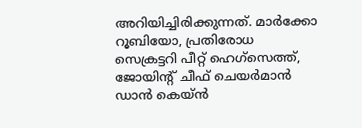അറിയിച്ചിരിക്കുന്നത്. മാർക്കോ റൂബിയോ, പ്രതിരോധ സെക്രട്ടറി പീറ്റ് ഹെഗ്‌സെത്ത്, ജോയിന്റ് ചീഫ് ചെയർമാൻ ഡാൻ കെയ്ൻ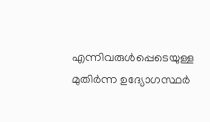എന്നിവരുൾപ്പെടെയുള്ള മുതിർന്ന ഉദ്യോഗസ്ഥർ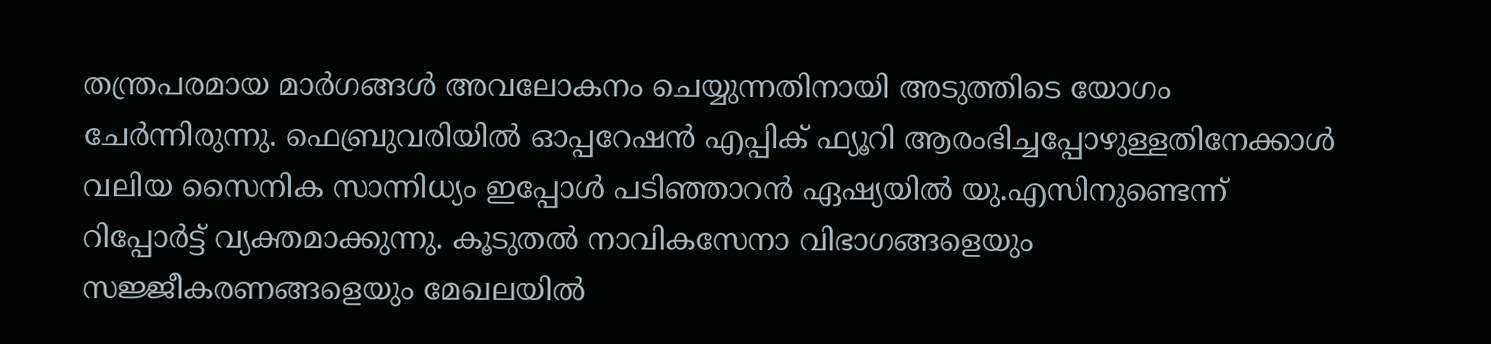തന്ത്രപരമായ മാർഗങ്ങൾ അവലോകനം ചെയ്യുന്നതിനായി അടുത്തിടെ യോഗം ചേർന്നിരുന്നു. ഫെബ്രുവരിയിൽ ഓപ്പറേഷൻ എപ്പിക് ഫ്യൂറി ആരംഭിച്ചപ്പോഴുള്ളതിനേക്കാൾ വലിയ സൈനിക സാന്നിധ്യം ഇപ്പോൾ പടിഞ്ഞാറൻ ഏഷ്യയിൽ യു.എസിനുണ്ടെന്ന് റിപ്പോർട്ട് വ്യക്തമാക്കുന്നു. കൂടുതൽ നാവികസേനാ വിഭാഗങ്ങളെയും സജ്ജീകരണങ്ങളെയും മേഖലയിൽ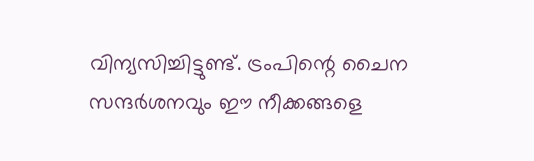വിന്യസിച്ചിട്ടുണ്ട്. ട്രംപിന്റെ ചൈന സന്ദർശനവും ഈ നീക്കങ്ങളെ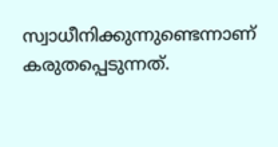സ്വാധീനിക്കുന്നുണ്ടെന്നാണ് കരുതപ്പെടുന്നത്.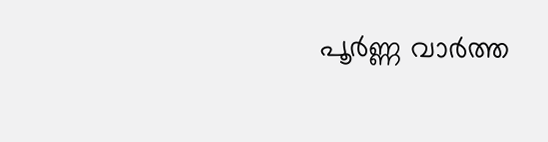പൂർണ്ണ വാർത്ത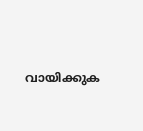വായിക്കുക